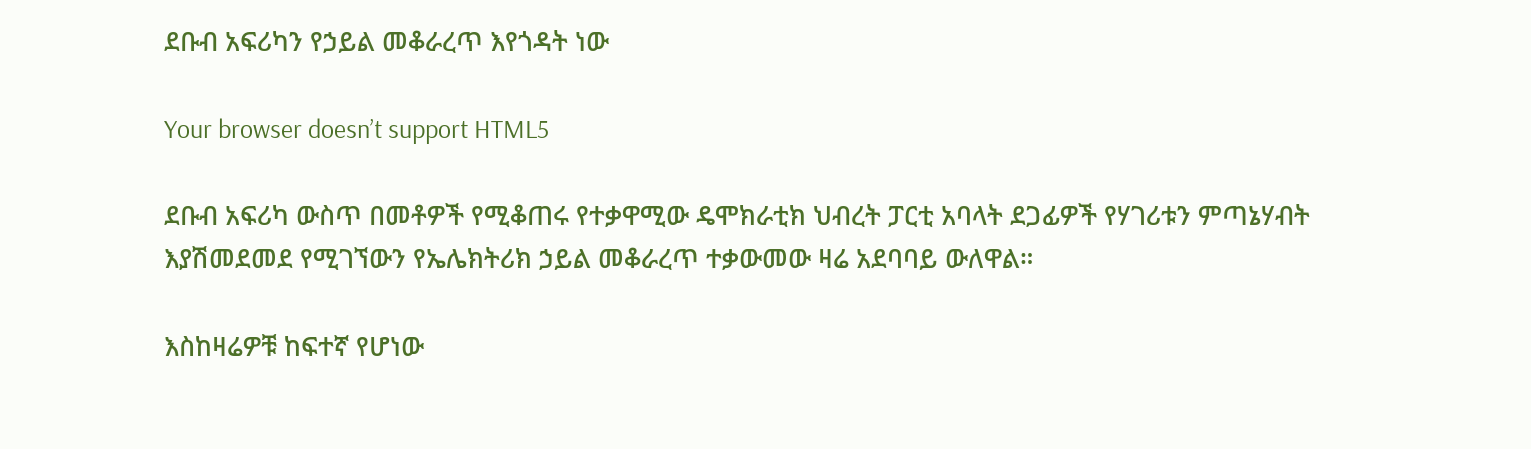ደቡብ አፍሪካን የኃይል መቆራረጥ እየጎዳት ነው

Your browser doesn’t support HTML5

ደቡብ አፍሪካ ውስጥ በመቶዎች የሚቆጠሩ የተቃዋሚው ዴሞክራቲክ ህብረት ፓርቲ አባላት ደጋፊዎች የሃገሪቱን ምጣኔሃብት እያሽመደመደ የሚገኘውን የኤሌክትሪክ ኃይል መቆራረጥ ተቃውመው ዛሬ አደባባይ ውለዋል።

እስከዛሬዎቹ ከፍተኛ የሆነው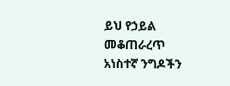ይህ የኃይል መቆጠራረጥ አነስተኛ ንግዶችን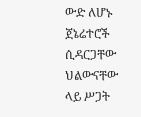ውድ ለሆኑ ጀኔሬተሮች ሲዳርጋቸው ህልውናቸው ላይ ሥጋት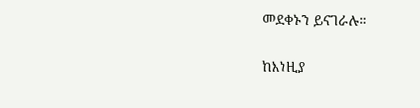መደቀኑን ይናገራሉ።

ከእነዚያ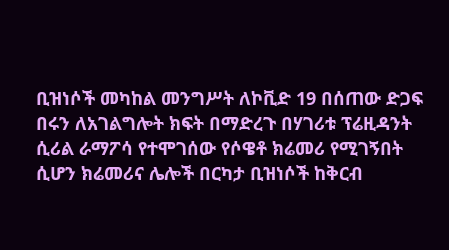ቢዝነሶች መካከል መንግሥት ለኮቪድ 19 በሰጠው ድጋፍ በሩን ለአገልግሎት ክፍት በማድረጉ በሃገሪቱ ፕሬዚዳንት ሲሪል ራማፖሳ የተሞገሰው የሶዌቶ ክሬመሪ የሚገኝበት ሲሆን ክሬመሪና ሌሎች በርካታ ቢዝነሶች ከቅርብ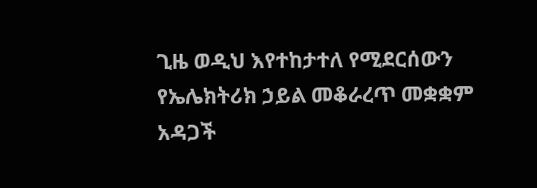ጊዜ ወዲህ እየተከታተለ የሚደርሰውን የኤሌክትሪክ ኃይል መቆራረጥ መቋቋም አዳጋች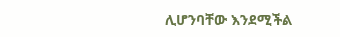ሊሆንባቸው እንደሚችል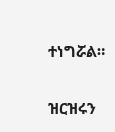ተነግሯል።

ዝርዝሩን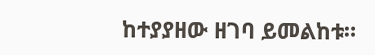ከተያያዘው ዘገባ ይመልከቱ።